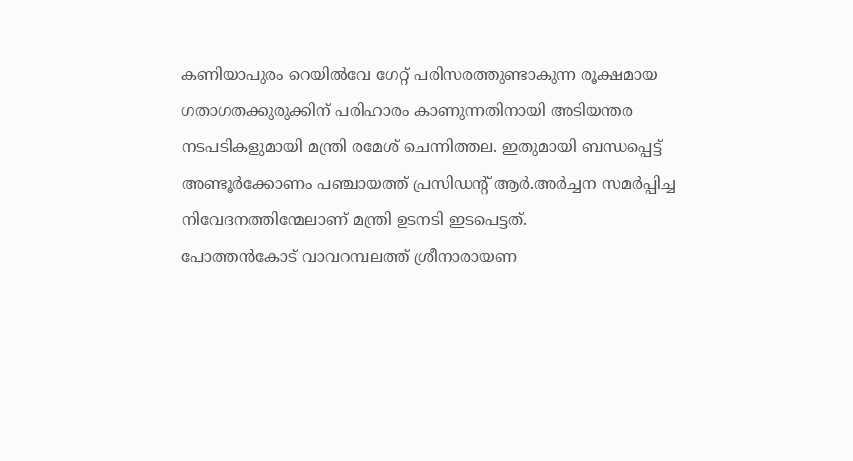കണിയാപുരം റെയിൽവേ ഗേറ്റ് പരിസരത്തുണ്ടാകുന്ന രൂക്ഷമായ ഗതാഗതക്കുരുക്കിന് പരിഹാരം കാണുന്നതിനായി അടിയന്തര നടപടികളുമായി മന്ത്രി രമേശ് ചെന്നിത്തല. ഇതുമായി ബന്ധപ്പെട്ട് അണ്ടൂർക്കോണം പഞ്ചായത്ത് പ്രസിഡന്റ് ആർ.അർച്ചന സമർപ്പിച്ച നിവേദനത്തിന്മേലാണ് മന്ത്രി ഉടനടി ഇടപെട്ടത്.
പോത്തൻകോട് വാവറമ്പലത്ത് ശ്രീനാരായണ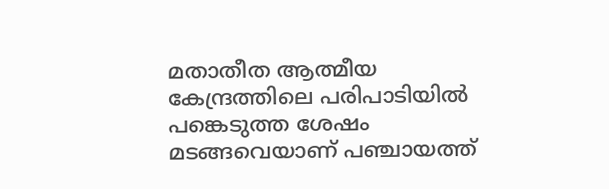മതാതീത ആത്മീയ കേന്ദ്രത്തിലെ പരിപാടിയിൽ പങ്കെടുത്ത ശേഷം മടങ്ങവെയാണ് പഞ്ചായത്ത്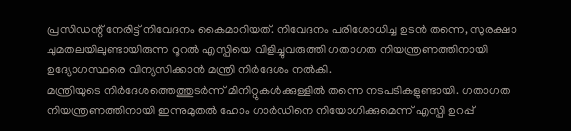പ്രസിഡന്റ് നേരിട്ട് നിവേദനം കൈമാറിയത്. നിവേദനം പരിശോധിച്ച ഉടൻ തന്നെ, സുരക്ഷാ ചുമതലയിലുണ്ടായിരുന്ന റൂറൽ എസ്പിയെ വിളിച്ചുവരുത്തി ഗതാഗത നിയന്ത്രണത്തിനായി ഉദ്യോഗസ്ഥരെ വിന്യസിക്കാൻ മന്ത്രി നിർദേശം നൽകി.
മന്ത്രിയുടെ നിർദേശത്തെത്തുടർന്ന് മിനിറ്റുകൾക്കുള്ളിൽ തന്നെ നടപടികളുണ്ടായി. ഗതാഗത നിയന്ത്രണത്തിനായി ഇന്നുമുതൽ ഹോം ഗാർഡിനെ നിയോഗിക്കുമെന്ന് എസ്പി ഉറപ്പ്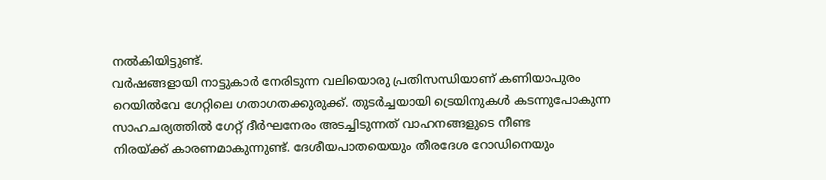നൽകിയിട്ടുണ്ട്.
വർഷങ്ങളായി നാട്ടുകാർ നേരിടുന്ന വലിയൊരു പ്രതിസന്ധിയാണ് കണിയാപുരം റെയിൽവേ ഗേറ്റിലെ ഗതാഗതക്കുരുക്ക്. തുടർച്ചയായി ട്രെയിനുകൾ കടന്നുപോകുന്ന സാഹചര്യത്തിൽ ഗേറ്റ് ദീർഘനേരം അടച്ചിടുന്നത് വാഹനങ്ങളുടെ നീണ്ട
നിരയ്ക്ക് കാരണമാകുന്നുണ്ട്. ദേശീയപാതയെയും തീരദേശ റോഡിനെയും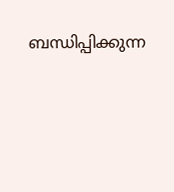ബന്ധിപ്പിക്കുന്ന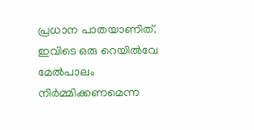പ്രധാന പാതയാണിത്.
ഇവിടെ ഒരു റെയിൽവേ മേൽപാലം നിർമ്മിക്കണമെന്ന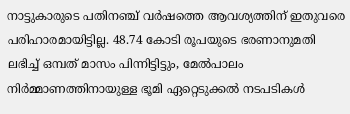നാട്ടുകാരുടെ പതിനഞ്ച് വർഷത്തെ ആവശ്യത്തിന് ഇതുവരെ പരിഹാരമായിട്ടില്ല. 48.74 കോടി രൂപയുടെ ഭരണാനുമതി ലഭിച്ച് ഒമ്പത് മാസം പിന്നിട്ടിട്ടും, മേൽപാലം നിർമ്മാണത്തിനായുള്ള ഭൂമി ഏറ്റെടുക്കൽ നടപടികൾ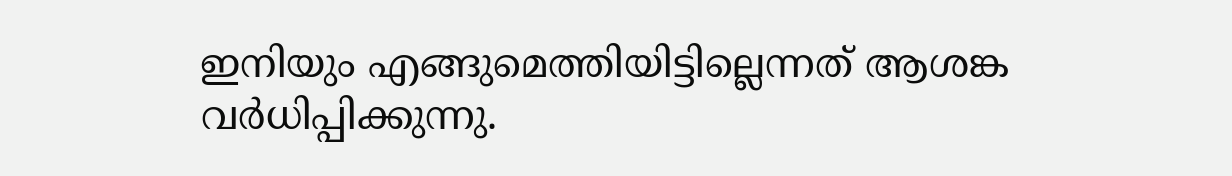ഇനിയും എങ്ങുമെത്തിയിട്ടില്ലെന്നത് ആശങ്ക വർധിപ്പിക്കുന്നു.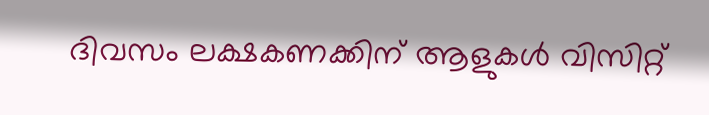ദിവസം ലക്ഷകണക്കിന് ആളുകൾ വിസിറ്റ്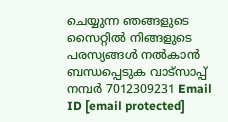ചെയ്യുന്ന ഞങ്ങളുടെ സൈറ്റിൽ നിങ്ങളുടെ പരസ്യങ്ങൾ നൽകാൻ ബന്ധപ്പെടുക വാട്സാപ്പ് നമ്പർ 7012309231 Email ID [email protected]